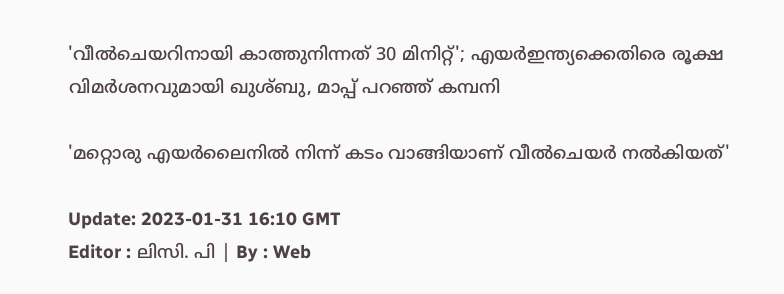'വീൽചെയറിനായി കാത്തുനിന്നത് 30 മിനിറ്റ്'; എയർഇന്ത്യക്കെതിരെ രൂക്ഷ വിമർശനവുമായി ഖുശ്ബു, മാപ്പ് പറഞ്ഞ് കമ്പനി

'മറ്റൊരു എയർലൈനിൽ നിന്ന് കടം വാങ്ങിയാണ് വീൽചെയർ നൽകിയത്'

Update: 2023-01-31 16:10 GMT
Editor : ലിസി. പി | By : Web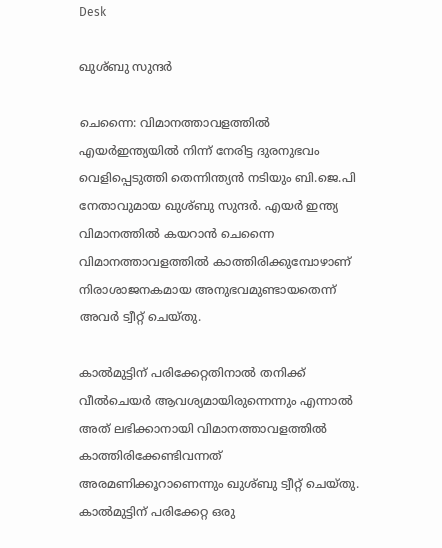Desk

ഖുശ്ബു സുന്ദർ

ചെന്നൈ: വിമാനത്താവളത്തിൽ എയർഇന്ത്യയിൽ നിന്ന് നേരിട്ട ദുരനുഭവം വെളിപ്പെടുത്തി തെന്നിന്ത്യൻ നടിയും ബി.ജെ.പി നേതാവുമായ ഖുശ്ബു സുന്ദർ. എയർ ഇന്ത്യ വിമാനത്തിൽ കയറാൻ ചെന്നൈ വിമാനത്താവളത്തിൽ കാത്തിരിക്കുമ്പോഴാണ് നിരാശാജനകമായ അനുഭവമുണ്ടായതെന്ന് അവർ ട്വീറ്റ് ചെയ്തു.

കാൽമുട്ടിന് പരിക്കേറ്റതിനാൽ തനിക്ക് വീൽചെയർ ആവശ്യമായിരുന്നെന്നും എന്നാൽ അത് ലഭിക്കാനായി വിമാനത്താവളത്തിൽ കാത്തിരിക്കേണ്ടിവന്നത് അരമണിക്കൂറാണെന്നും ഖുശ്ബു ട്വീറ്റ് ചെയ്തു. കാൽമുട്ടിന് പരിക്കേറ്റ ഒരു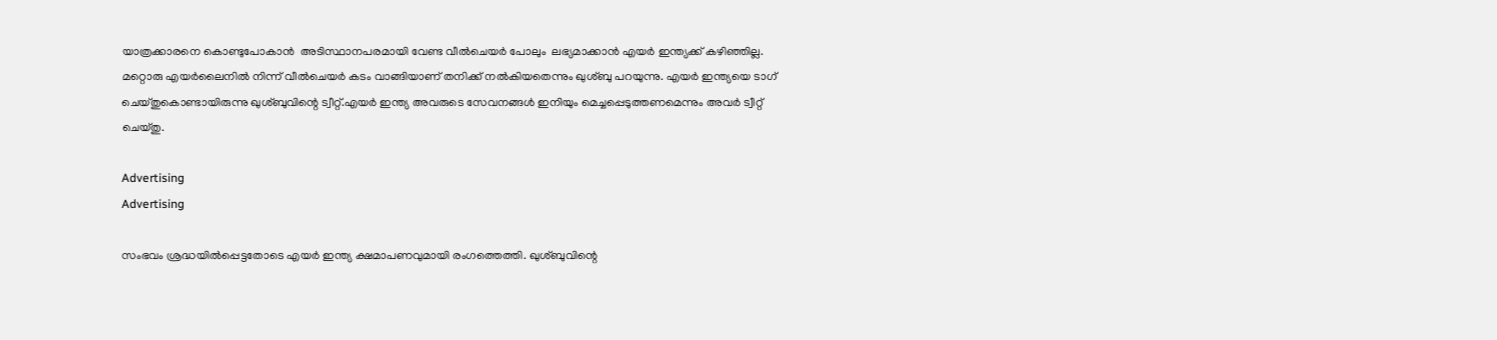യാത്രക്കാരനെ കൊണ്ടുപോകാൻ  അടിസ്ഥാനപരമായി വേണ്ട വീൽചെയർ പോലും  ലഭ്യമാക്കാൻ എയർ ഇന്ത്യക്ക് കഴിഞ്ഞില്ല. മറ്റൊരു എയർലൈനിൽ നിന്ന് വീൽചെയർ കടം വാങ്ങിയാണ് തനിക്ക് നൽകിയതെന്നും ഖുശ്ബു പറയുന്നു. എയർ ഇന്ത്യയെ ടാഗ് ചെയ്തുകൊണ്ടായിരുന്നു ഖുശ്ബുവിന്റെ ട്വീറ്റ്.എയർ ഇന്ത്യ അവരുടെ സേവനങ്ങൾ ഇനിയും മെച്ചപ്പെടുത്തണമെന്നും അവർ ട്വീറ്റ് ചെയ്തു.

Advertising
Advertising

സംഭവം ശ്രദ്ധയിൽപ്പെട്ടതോടെ എയർ ഇന്ത്യ ക്ഷമാപണവുമായി രംഗത്തെത്തി. ഖുശ്ബുവിന്റെ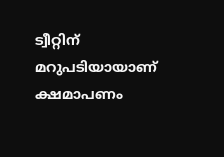ട്വീറ്റിന് മറുപടിയായാണ് ക്ഷമാപണം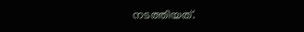നടത്തിയത്.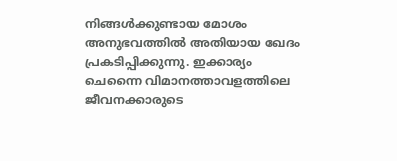നിങ്ങൾക്കുണ്ടായ മോശം അനുഭവത്തിൽ അതിയായ ഖേദം പ്രകടിപ്പിക്കുന്നു. ഇക്കാര്യം ചെന്നൈ വിമാനത്താവളത്തിലെ ജീവനക്കാരുടെ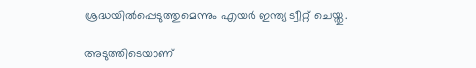ശ്രദ്ധയിൽപ്പെടുത്തുമെന്നും എയർ ഇന്ത്യ ട്വീറ്റ് ചെയ്തു.

അടുത്തിടെയാണ്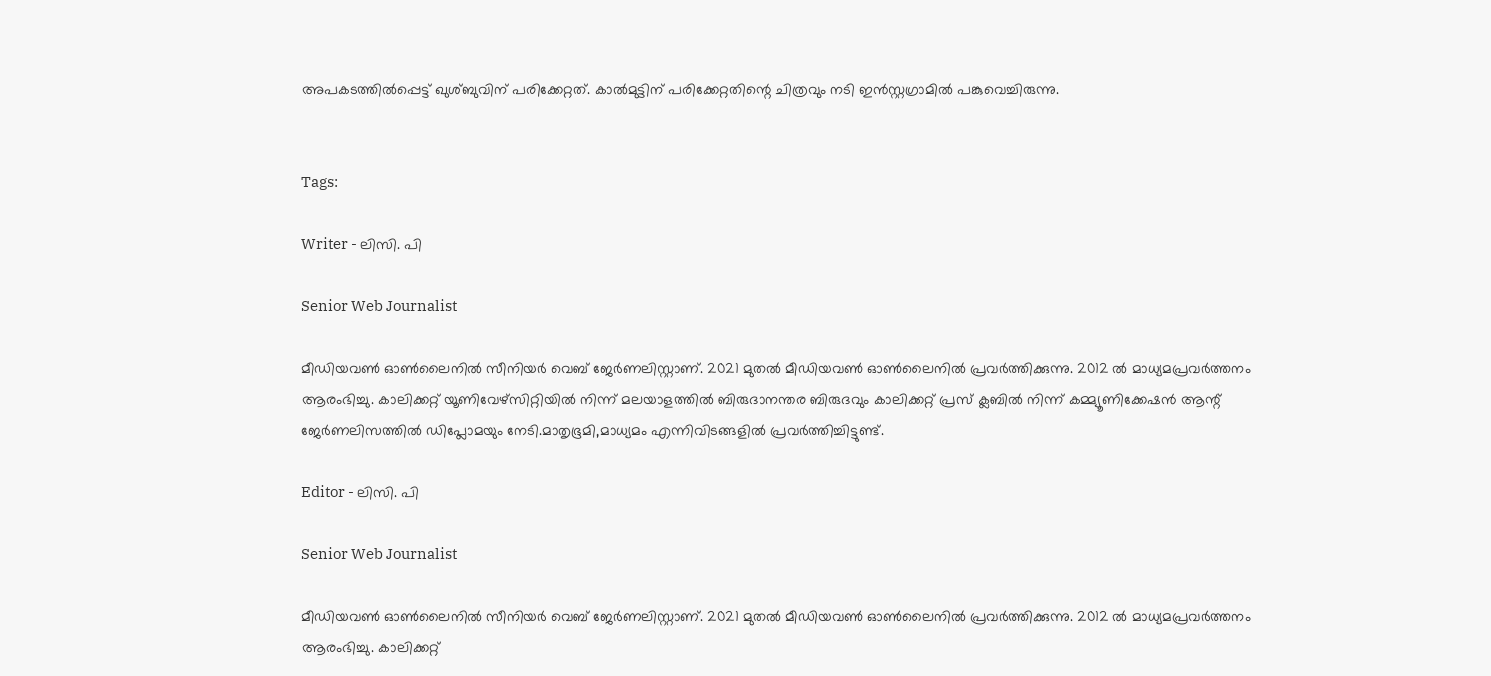അപകടത്തിൽപ്പെട്ട് ഖുശ്ബുവിന് പരിക്കേറ്റത്. കാൽമുട്ടിന് പരിക്കേറ്റതിന്റെ ചിത്രവും നടി ഇൻസ്റ്റഗ്രാമിൽ പങ്കുവെച്ചിരുന്നു.


Tags:

Writer - ലിസി. പി

Senior Web Journalist

മീഡിയവൺ ഓൺലൈനിൽ സീനിയർ വെബ് ജേർണലിസ്റ്റാണ്. 2021 മുതൽ മീഡിയവൺ ഓൺലൈനിൽ പ്രവർത്തിക്കുന്നു. 2012 ല്‍ മാധ്യമപ്രവര്‍ത്തനം ആരംഭിച്ചു. കാലിക്കറ്റ് യൂണിവേഴ്‌സിറ്റിയിൽ നിന്ന് മലയാളത്തിൽ ബിരുദാനന്തര ബിരുദവും കാലിക്കറ്റ് പ്രസ് ക്ലബിൽ നിന്ന് കമ്മ്യൂണിക്കേഷൻ ആന്റ് ജേർണലിസത്തിൽ ഡിപ്ലോമയും നേടി.മാതൃഭൂമി,മാധ്യമം എന്നിവിടങ്ങളിൽ പ്രവർത്തിച്ചിട്ടുണ്ട്.

Editor - ലിസി. പി

Senior Web Journalist

മീഡിയവൺ ഓൺലൈനിൽ സീനിയർ വെബ് ജേർണലിസ്റ്റാണ്. 2021 മുതൽ മീഡിയവൺ ഓൺലൈനിൽ പ്രവർത്തിക്കുന്നു. 2012 ല്‍ മാധ്യമപ്രവര്‍ത്തനം ആരംഭിച്ചു. കാലിക്കറ്റ്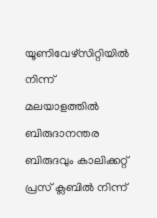യൂണിവേഴ്‌സിറ്റിയിൽ നിന്ന് മലയാളത്തിൽ ബിരുദാനന്തര ബിരുദവും കാലിക്കറ്റ് പ്രസ് ക്ലബിൽ നിന്ന്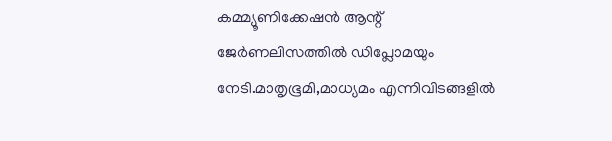കമ്മ്യൂണിക്കേഷൻ ആന്റ് ജേർണലിസത്തിൽ ഡിപ്ലോമയും നേടി.മാതൃഭൂമി,മാധ്യമം എന്നിവിടങ്ങളിൽ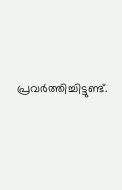പ്രവർത്തിച്ചിട്ടുണ്ട്.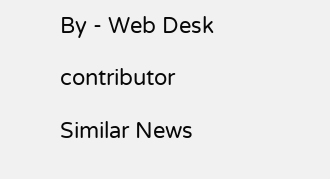By - Web Desk

contributor

Similar News